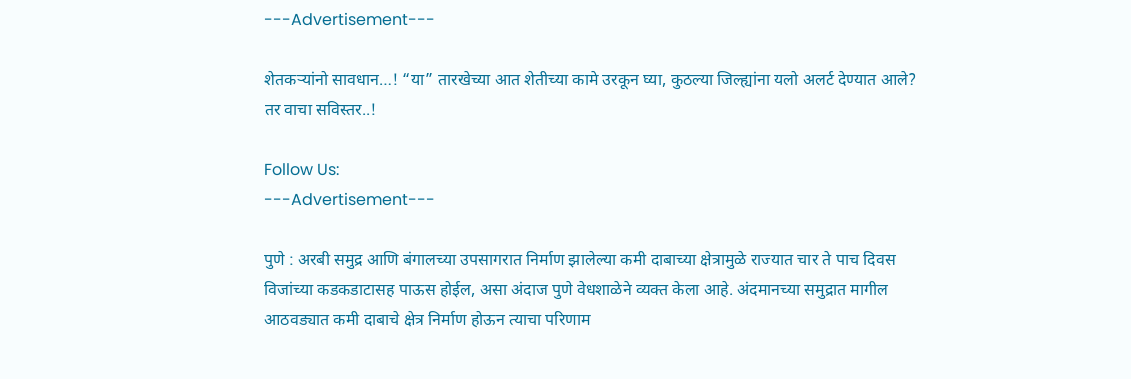---Advertisement---

शेतकऱ्यांनो सावधान…! “या” तारखेच्या आत शेतीच्या कामे उरकून घ्या, कुठल्या जिल्ह्यांना यलो अलर्ट देण्यात आले? तर वाचा सविस्तर..!

Follow Us:
---Advertisement---

पुणे : अरबी समुद्र आणि बंगालच्या उपसागरात निर्माण झालेल्या कमी दाबाच्या क्षेत्रामुळे राज्यात चार ते पाच दिवस विजांच्या कडकडाटासह पाऊस होईल, असा अंदाज पुणे वेधशाळेने व्यक्त केला आहे. अंदमानच्या समुद्रात मागील आठवड्यात कमी दाबाचे क्षेत्र निर्माण होऊन त्याचा परिणाम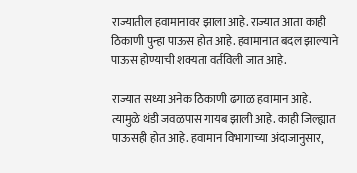राज्यातील हवामानावर झाला आहे. राज्यात आता काही ठिकाणी पुन्हा पाऊस होत आहे. हवामानात बदल झाल्याने पाऊस होण्याची शक्यता वर्तविली जात आहे.

राज्यात सध्या अनेक ठिकाणी ढगाळ हवामान आहे. त्यामुळे थंडी जवळपास गायब झाली आहे. काही जिल्ह्यात पाऊसही होत आहे. हवामान विभागाच्या अंदाजानुसार,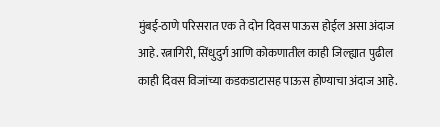मुंबई-ठाणे परिसरात एक ते दोन दिवस पाऊस होईल असा अंदाज आहे. रत्नागिरी, सिंधुदुर्ग आणि कोकणातील काही जिल्ह्यात पुढील काही दिवस विजांच्या कडकडाटासह पाऊस होण्याचा अंदाज आहे.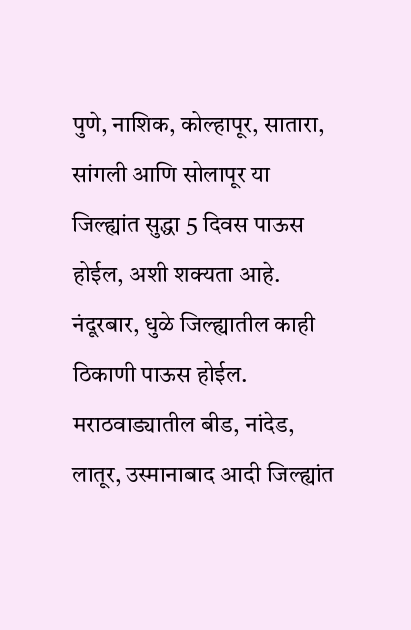पुणे, नाशिक, कोल्हापूर, सातारा, सांगली आणि सोलापूर या जिल्ह्यांत सुद्धा 5 दिवस पाऊस होईल, अशी शक्यता आहे. नंदूरबार, धुळे जिल्ह्यातील काही ठिकाणी पाऊस होईल. मराठवाड्यातील बीड, नांदेड, लातूर, उस्मानाबाद आदी जिल्ह्यांत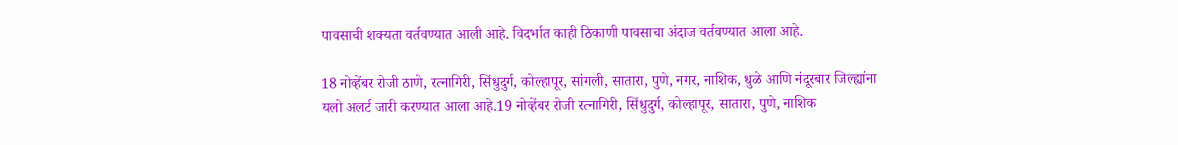पावसाची शक्यता वर्तवण्यात आली आहे. विदर्भात काही ठिकाणी पावसाचा अंदाज वर्तवण्यात आला आहे.

18 नोव्हेंबर रोजी ठाणे, रत्नागिरी, सिंधुदुर्ग, कोल्हापूर, सांगली, सातारा, पुणे, नगर, नाशिक, धुळे आणि नंदूरबार जिल्ह्यांना यलो अलर्ट जारी करण्यात आला आहे.19 नोव्हेंबर रोजी रत्नागिरी, सिंधुदुर्ग, कोल्हापूर, सातारा, पुणे, नाशिक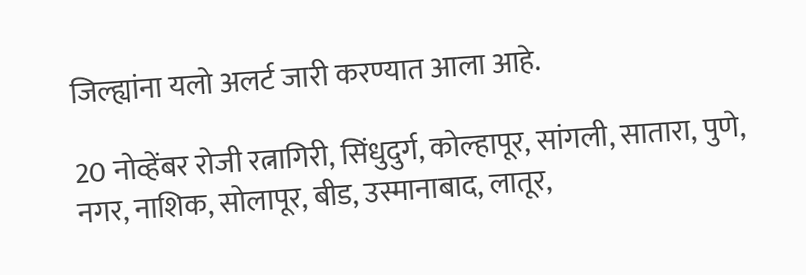जिल्ह्यांना यलो अलर्ट जारी करण्यात आला आहे.

20 नोव्हेंबर रोजी रत्नागिरी, सिंधुदुर्ग, कोल्हापूर, सांगली, सातारा, पुणे, नगर, नाशिक, सोलापूर, बीड, उस्मानाबाद, लातूर,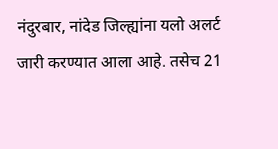नंदुरबार, नांदेड जिल्ह्यांना यलो अलर्ट जारी करण्यात आला आहे. तसेच 21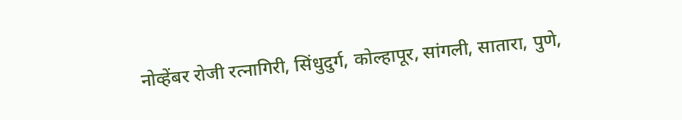नोव्हेंबर रोजी रत्नागिरी, सिंधुदुर्ग, कोल्हापूर, सांगली, सातारा, पुणे,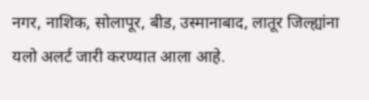नगर, नाशिक, सोलापूर, बीड, उस्मानाबाद, लातूर जिल्ह्यांना यलो अलर्ट जारी करण्यात आला आहे.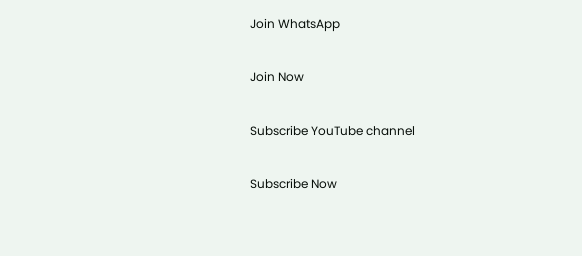Join WhatsApp

Join Now

Subscribe YouTube channel

Subscribe Now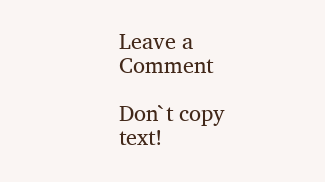Leave a Comment

Don`t copy text!